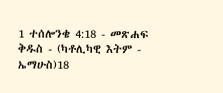1 ተሰሎንቄ 4:18 - መጽሐፍ ቅዱስ - (ካቶሊካዊ እትም - ኤማሁስ)18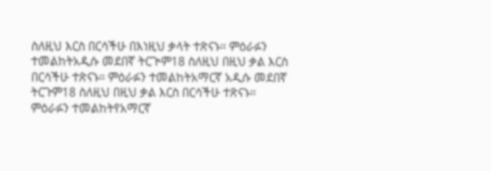ስለዚህ እርስ በርሳችሁ በእነዚህ ቃላት ተጽናኑ። ምዕራፉን ተመልከትአዲሱ መደበኛ ትርጒም18 ስለዚህ በዚህ ቃል እርስ በርሳችሁ ተጽናኑ። ምዕራፉን ተመልከትአማርኛ አዲሱ መደበኛ ትርጉም18 ስለዚህ በዚህ ቃል እርስ በርሳችሁ ተጽናኑ። ምዕራፉን ተመልከትየአማርኛ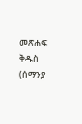መጽሐፍ ቅዱስ (ሰማንያ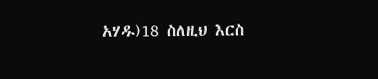አሃዱ)18 ስለዚህ እርስ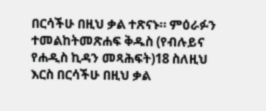በርሳችሁ በዚህ ቃል ተጽናኑ። ምዕራፉን ተመልከትመጽሐፍ ቅዱስ (የብሉይና የሐዲስ ኪዳን መጻሕፍት)18 ስለዚህ እርስ በርሳችሁ በዚህ ቃል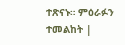ተጽናኑ። ምዕራፉን ተመልከት |